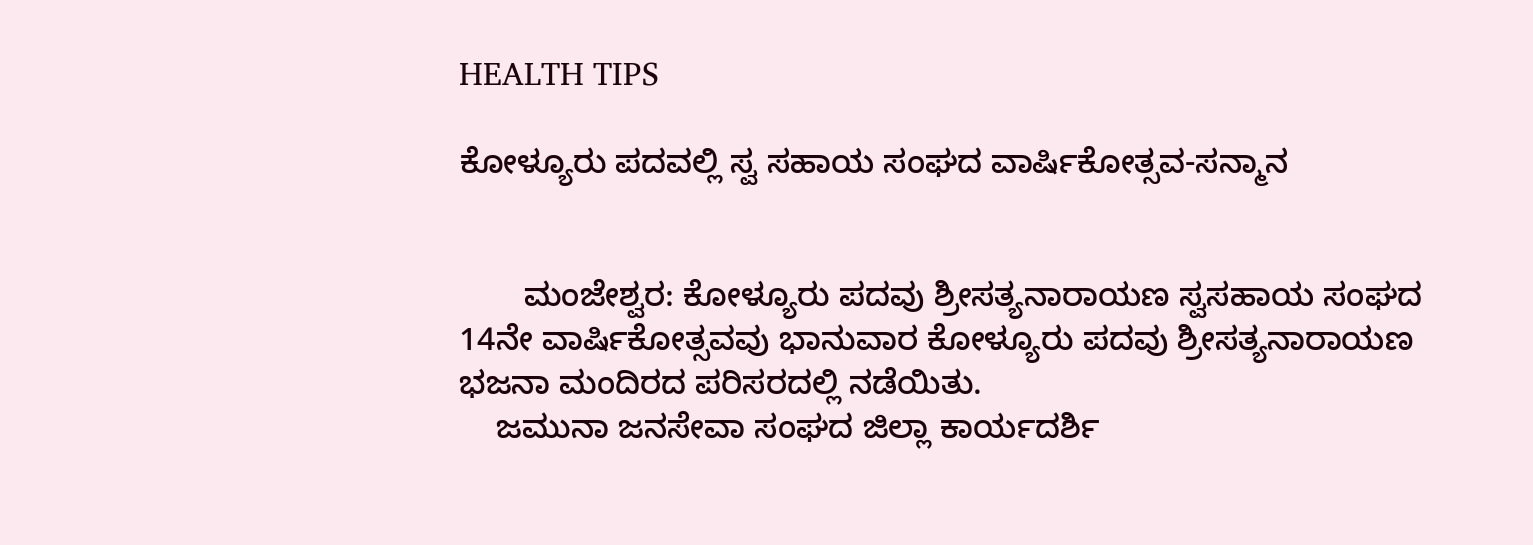HEALTH TIPS

ಕೋಳ್ಯೂರು ಪದವಲ್ಲಿ ಸ್ವ ಸಹಾಯ ಸಂಘದ ವಾರ್ಷಿಕೋತ್ಸವ-ಸನ್ಮಾನ


       ಮಂಜೇಶ್ವರ: ಕೋಳ್ಯೂರು ಪದವು ಶ್ರೀಸತ್ಯನಾರಾಯಣ ಸ್ವಸಹಾಯ ಸಂಘದ 14ನೇ ವಾರ್ಷಿಕೋತ್ಸವವು ಭಾನುವಾರ ಕೋಳ್ಯೂರು ಪದವು ಶ್ರೀಸತ್ಯನಾರಾಯಣ ಭಜನಾ ಮಂದಿರದ ಪರಿಸರದಲ್ಲಿ ನಡೆಯಿತು.
    ಜಮುನಾ ಜನಸೇವಾ ಸಂಘದ ಜಿಲ್ಲಾ ಕಾರ್ಯದರ್ಶಿ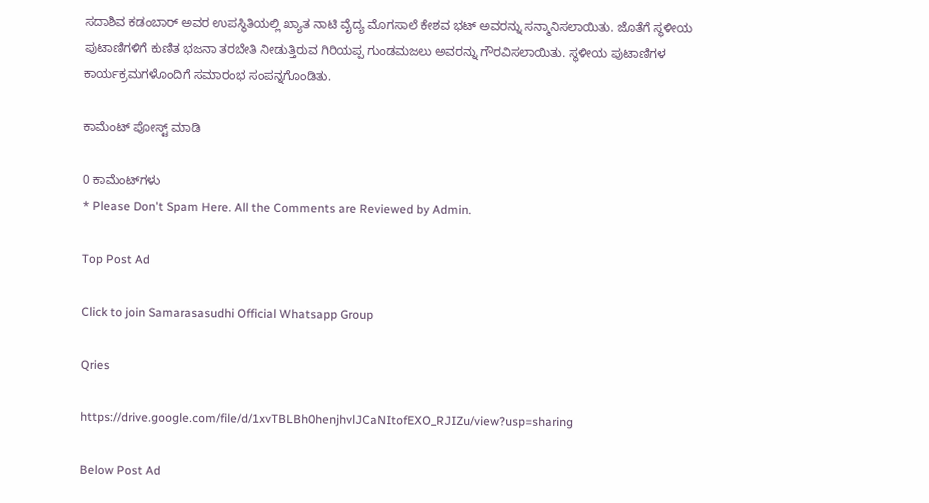ಸದಾಶಿವ ಕಡಂಬಾರ್ ಅವರ ಉಪಸ್ಥಿತಿಯಲ್ಲಿ ಖ್ಯಾತ ನಾಟಿ ವೈದ್ಯ ಮೊಗಸಾಲೆ ಕೇಶವ ಭಟ್ ಅವರನ್ನು ಸನ್ಮಾನಿಸಲಾಯಿತು. ಜೊತೆಗೆ ಸ್ಥಳೀಯ ಪುಟಾಣಿಗಳಿಗೆ ಕುಣಿತ ಭಜನಾ ತರಬೇತಿ ನೀಡುತ್ತಿರುವ ಗಿರಿಯಪ್ಪ ಗುಂಡಮಜಲು ಅವರನ್ನು ಗೌರವಿಸಲಾಯಿತು. ಸ್ಥಳೀಯ ಪುಟಾಣಿಗಳ ಕಾರ್ಯಕ್ರಮಗಳೊಂದಿಗೆ ಸಮಾರಂಭ ಸಂಪನ್ನಗೊಂಡಿತು.

ಕಾಮೆಂಟ್‌‌ ಪೋಸ್ಟ್‌ ಮಾಡಿ

0 ಕಾಮೆಂಟ್‌ಗಳು
* Please Don't Spam Here. All the Comments are Reviewed by Admin.

Top Post Ad

Click to join Samarasasudhi Official Whatsapp Group

Qries

https://drive.google.com/file/d/1xvTBLBh0henjhvlJCaNItofEXO_RJIZu/view?usp=sharing

Below Post Ad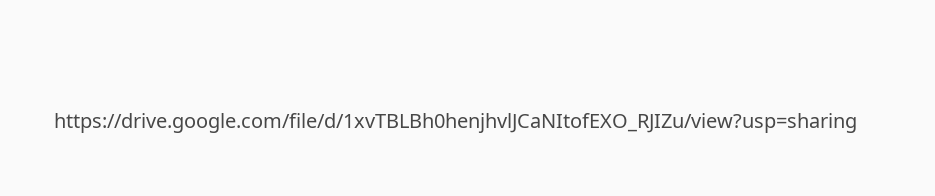https://drive.google.com/file/d/1xvTBLBh0henjhvlJCaNItofEXO_RJIZu/view?usp=sharing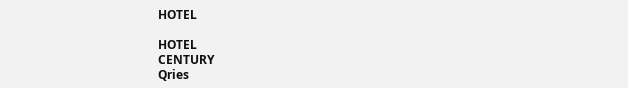HOTEL

HOTEL
CENTURY
Qries